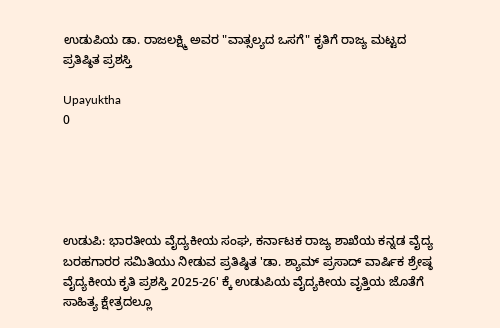ಉಡುಪಿಯ ಡಾ. ರಾಜಲಕ್ಷ್ಮಿ ಅವರ "ವಾತ್ಸಲ್ಯದ ಒಸಗೆ" ಕೃತಿಗೆ ರಾಜ್ಯ ಮಟ್ಟದ ಪ್ರತಿಷ್ಠಿತ ಪ್ರಶಸ್ತಿ

Upayuktha
0





ಉಡುಪಿ: ಭಾರತೀಯ ವೈದ್ಯಕೀಯ ಸಂಘ, ಕರ್ನಾಟಕ ರಾಜ್ಯ ಶಾಖೆಯ ಕನ್ನಡ ವೈದ್ಯ ಬರಹಗಾರರ ಸಮಿತಿಯು ನೀಡುವ ಪ್ರತಿಷ್ಠಿತ 'ಡಾ. ಶ್ಯಾಮ್ ಪ್ರಸಾದ್ ವಾರ್ಷಿಕ ಶ್ರೇಷ್ಠ ವೈದ್ಯಕೀಯ ಕೃತಿ ಪ್ರಶಸ್ತಿ 2025-26' ಕ್ಕೆ ಉಡುಪಿಯ ವೈದ್ಯಕೀಯ ವೃತ್ತಿಯ ಜೊತೆಗೆ ಸಾಹಿತ್ಯ ಕ್ಷೇತ್ರದಲ್ಲೂ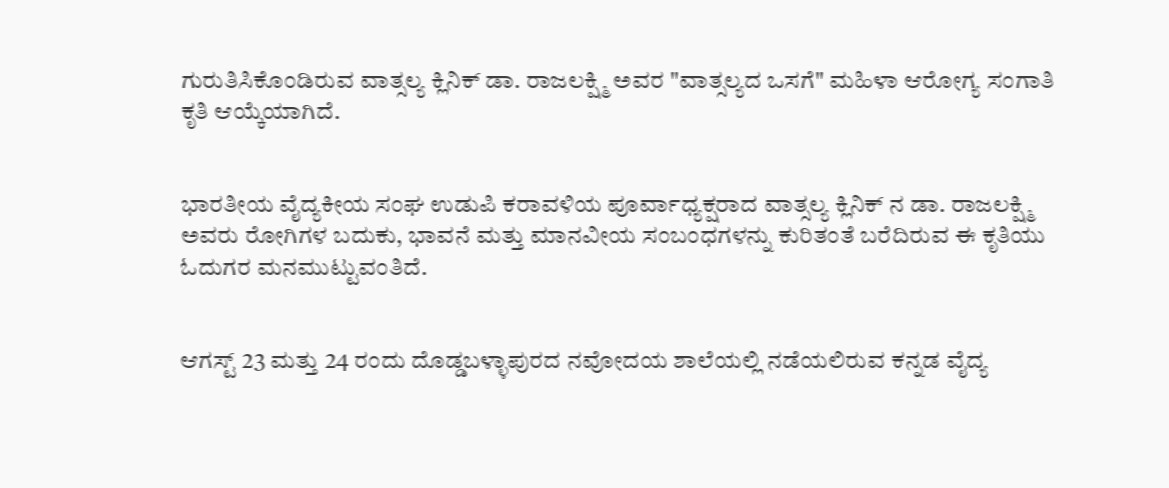ಗುರುತಿಸಿಕೊಂಡಿರುವ ವಾತ್ಸಲ್ಯ ಕ್ಲಿನಿಕ್ ಡಾ. ರಾಜಲಕ್ಷ್ಮಿ ಅವರ "ವಾತ್ಸಲ್ಯದ ಒಸಗೆ" ಮಹಿಳಾ ಆರೋಗ್ಯ ಸಂಗಾತಿ ಕೃತಿ ಆಯ್ಕೆಯಾಗಿದೆ.


ಭಾರತೀಯ ವೈದ್ಯಕೀಯ ಸಂಘ ಉಡುಪಿ ಕರಾವಳಿಯ ಪೂರ್ವಾಧ್ಯಕ್ಷರಾದ ವಾತ್ಸಲ್ಯ ಕ್ಲಿನಿಕ್ ನ ಡಾ. ರಾಜಲಕ್ಷ್ಮಿ ಅವರು ರೋಗಿಗಳ ಬದುಕು, ಭಾವನೆ ಮತ್ತು ಮಾನವೀಯ ಸಂಬಂಧಗಳನ್ನು ಕುರಿತಂತೆ ಬರೆದಿರುವ ಈ ಕೃತಿಯು ಓದುಗರ ಮನಮುಟ್ಟುವಂತಿದೆ.


ಆಗಸ್ಟ್ 23 ಮತ್ತು 24 ರಂದು ದೊಡ್ಡಬಳ್ಳಾಪುರದ ನವೋದಯ ಶಾಲೆಯಲ್ಲಿ ನಡೆಯಲಿರುವ ಕನ್ನಡ ವೈದ್ಯ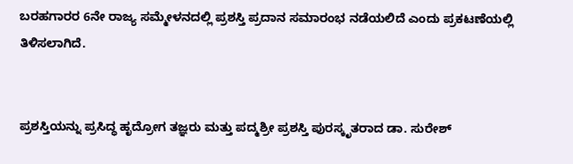ಬರಹಗಾರರ 6ನೇ ರಾಜ್ಯ ಸಮ್ಮೇಳನದಲ್ಲಿ ಪ್ರಶಸ್ತಿ ಪ್ರದಾನ ಸಮಾರಂಭ ನಡೆಯಲಿದೆ ಎಂದು ಪ್ರಕಟಣೆಯಲ್ಲಿ ತಿಳಿಸಲಾಗಿದೆ.


ಪ್ರಶಸ್ತಿಯನ್ನು ಪ್ರಸಿದ್ಧ ಹೃದ್ರೋಗ ತಜ್ಞರು ಮತ್ತು ಪದ್ಮಶ್ರೀ ಪ್ರಶಸ್ತಿ ಪುರಸ್ಕೃತರಾದ ಡಾ. ಸುರೇಶ್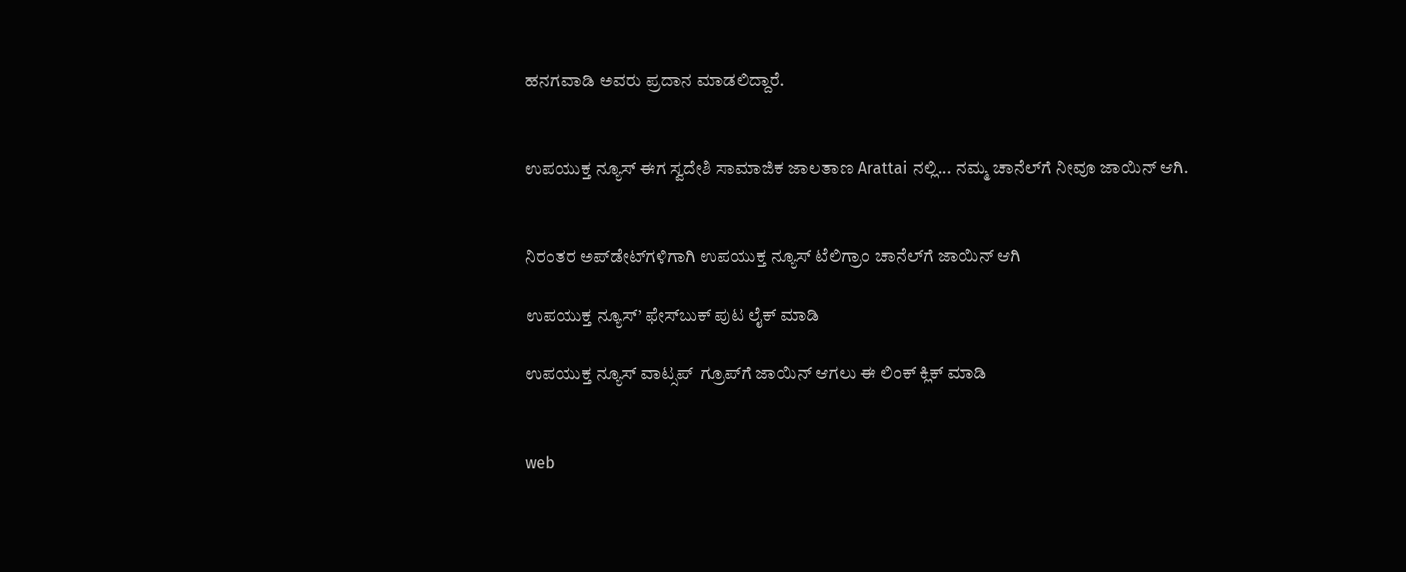ಹನಗವಾಡಿ ಅವರು ಪ್ರದಾನ ಮಾಡಲಿದ್ದಾರೆ.


ಉಪಯುಕ್ತ ನ್ಯೂಸ್ ಈಗ ಸ್ವದೇಶಿ ಸಾಮಾಜಿಕ ಜಾಲತಾಣ Arattai ನಲ್ಲಿ... ನಮ್ಮ ಚಾನೆಲ್‌ಗೆ ನೀವೂ ಜಾಯಿನ್ ಆಗಿ.


ನಿರಂತರ ಅಪ್‌ಡೇಟ್‌ಗಳಿಗಾಗಿ ಉಪಯುಕ್ತ ನ್ಯೂಸ್‌ ಟೆಲಿಗ್ರಾಂ ಚಾನೆಲ್‌ಗೆ ಜಾಯಿನ್‌ ಆಗಿ

ಉಪಯುಕ್ತ ನ್ಯೂಸ್‌’ ಫೇಸ್‌ಬುಕ್ ಪುಟ ಲೈಕ್ ಮಾಡಿ

ಉಪಯುಕ್ತ ನ್ಯೂಸ್‌ ವಾಟ್ಸಪ್‌  ಗ್ರೂಪ್‌ಗೆ ಜಾಯಿನ್ ಆಗಲು ಈ ಲಿಂಕ್ ಕ್ಲಿಕ್ ಮಾಡಿ


web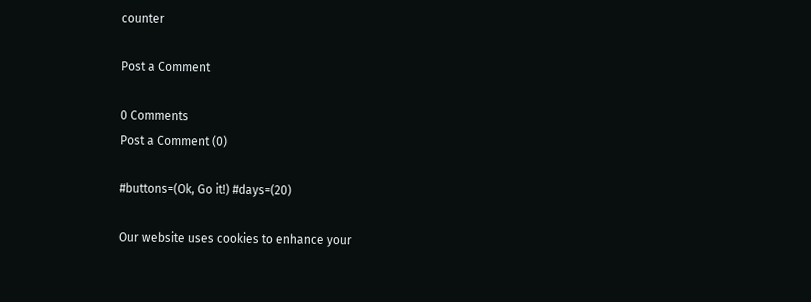counter

Post a Comment

0 Comments
Post a Comment (0)

#buttons=(Ok, Go it!) #days=(20)

Our website uses cookies to enhance your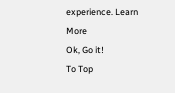experience. Learn More
Ok, Go it!
To Top